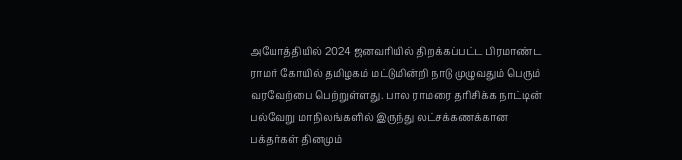அயோத்தியில் 2024 ஜனவரியில் திறக்கப்பட்ட பிரமாண்ட ராமர் கோயில் தமிழகம் மட்டுமின்றி நாடு முழுவதும் பெரும் வரவேற்பை பெற்றுள்ளது. பால ராமரை தரிசிக்க நாட்டின் பல்வேறு மாநிலங்களில் இருந்து லட்சக்கணக்கான பக்தர்கள் தினமும்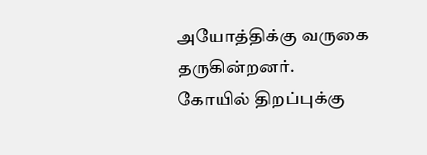அயோத்திக்கு வருகை தருகின்றனர்.
கோயில் திறப்புக்கு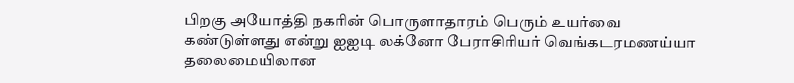பிறகு அயோத்தி நகரின் பொருளாதாரம் பெரும் உயர்வை கண்டுள்ளது என்று ஐஐடி லக்னோ பேராசிரியர் வெங்கடரமணய்யா தலைமையிலான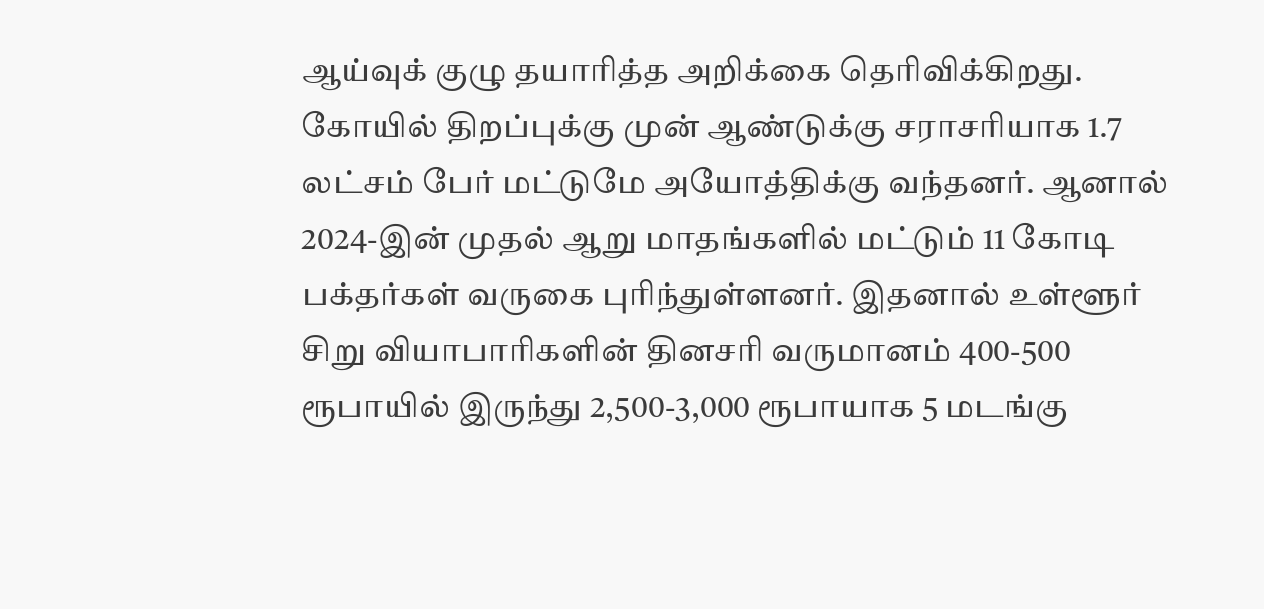ஆய்வுக் குழு தயாரித்த அறிக்கை தெரிவிக்கிறது.
கோயில் திறப்புக்கு முன் ஆண்டுக்கு சராசரியாக 1.7 லட்சம் பேர் மட்டுமே அயோத்திக்கு வந்தனர். ஆனால் 2024-இன் முதல் ஆறு மாதங்களில் மட்டும் 11 கோடி பக்தர்கள் வருகை புரிந்துள்ளனர். இதனால் உள்ளூர் சிறு வியாபாரிகளின் தினசரி வருமானம் 400-500 ரூபாயில் இருந்து 2,500-3,000 ரூபாயாக 5 மடங்கு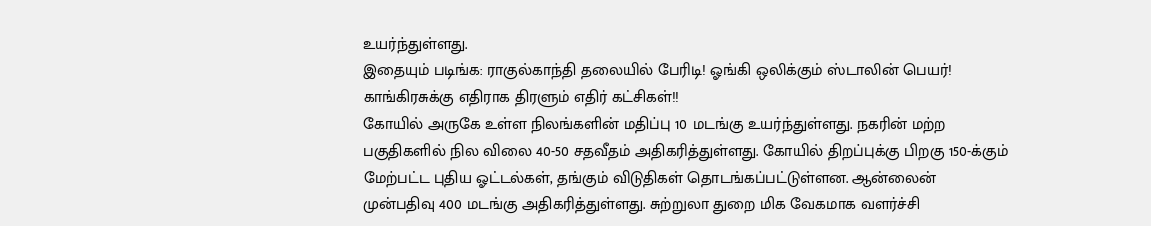உயர்ந்துள்ளது.
இதையும் படிங்க: ராகுல்காந்தி தலையில் பேரிடி! ஓங்கி ஒலிக்கும் ஸ்டாலின் பெயர்! காங்கிரசுக்கு எதிராக திரளும் எதிர் கட்சிகள்!!
கோயில் அருகே உள்ள நிலங்களின் மதிப்பு 10 மடங்கு உயர்ந்துள்ளது. நகரின் மற்ற பகுதிகளில் நில விலை 40-50 சதவீதம் அதிகரித்துள்ளது. கோயில் திறப்புக்கு பிறகு 150-க்கும் மேற்பட்ட புதிய ஓட்டல்கள், தங்கும் விடுதிகள் தொடங்கப்பட்டுள்ளன. ஆன்லைன் முன்பதிவு 400 மடங்கு அதிகரித்துள்ளது. சுற்றுலா துறை மிக வேகமாக வளர்ச்சி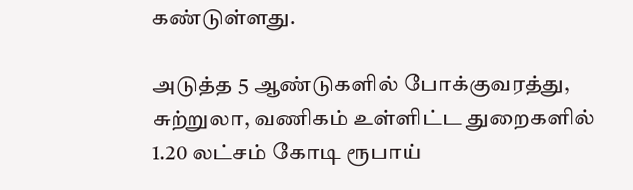கண்டுள்ளது.

அடுத்த 5 ஆண்டுகளில் போக்குவரத்து, சுற்றுலா, வணிகம் உள்ளிட்ட துறைகளில் 1.20 லட்சம் கோடி ரூபாய்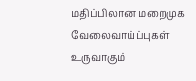மதிப்பிலான மறைமுக வேலைவாய்ப்புகள் உருவாகும்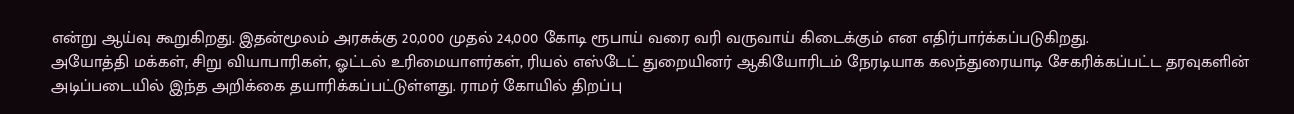என்று ஆய்வு கூறுகிறது. இதன்மூலம் அரசுக்கு 20,000 முதல் 24,000 கோடி ரூபாய் வரை வரி வருவாய் கிடைக்கும் என எதிர்பார்க்கப்படுகிறது.
அயோத்தி மக்கள், சிறு வியாபாரிகள், ஓட்டல் உரிமையாளர்கள், ரியல் எஸ்டேட் துறையினர் ஆகியோரிடம் நேரடியாக கலந்துரையாடி சேகரிக்கப்பட்ட தரவுகளின் அடிப்படையில் இந்த அறிக்கை தயாரிக்கப்பட்டுள்ளது. ராமர் கோயில் திறப்பு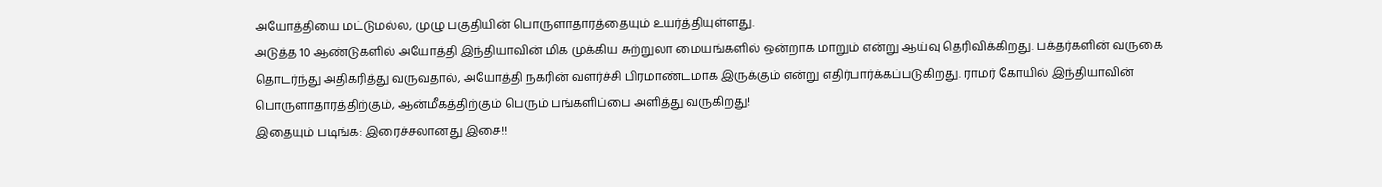அயோத்தியை மட்டுமல்ல, முழு பகுதியின் பொருளாதாரத்தையும் உயர்த்தியுள்ளது.
அடுத்த 10 ஆண்டுகளில் அயோத்தி இந்தியாவின் மிக முக்கிய சுற்றுலா மையங்களில் ஒன்றாக மாறும் என்று ஆய்வு தெரிவிக்கிறது. பக்தர்களின் வருகை தொடர்ந்து அதிகரித்து வருவதால், அயோத்தி நகரின் வளர்ச்சி பிரமாண்டமாக இருக்கும் என்று எதிர்பார்க்கப்படுகிறது. ராமர் கோயில் இந்தியாவின் பொருளாதாரத்திற்கும், ஆன்மீகத்திற்கும் பெரும் பங்களிப்பை அளித்து வருகிறது!
இதையும் படிங்க: இரைச்சலானது இசை!!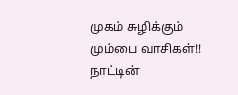முகம் சுழிக்கும் மும்பை வாசிகள்!! நாட்டின்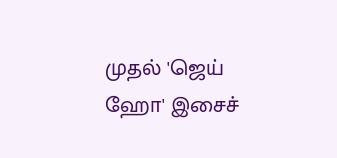முதல் 'ஜெய் ஹோ' இசைச்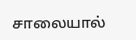சாலையால்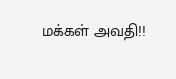மக்கள் அவதி!!